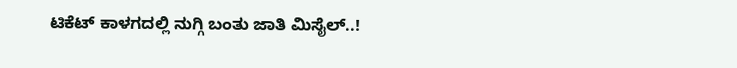ಟಿಕೆಟ್ ಕಾಳಗದಲ್ಲಿ ನುಗ್ಗಿ ಬಂತು ಜಾತಿ ಮಿಸೈಲ್..!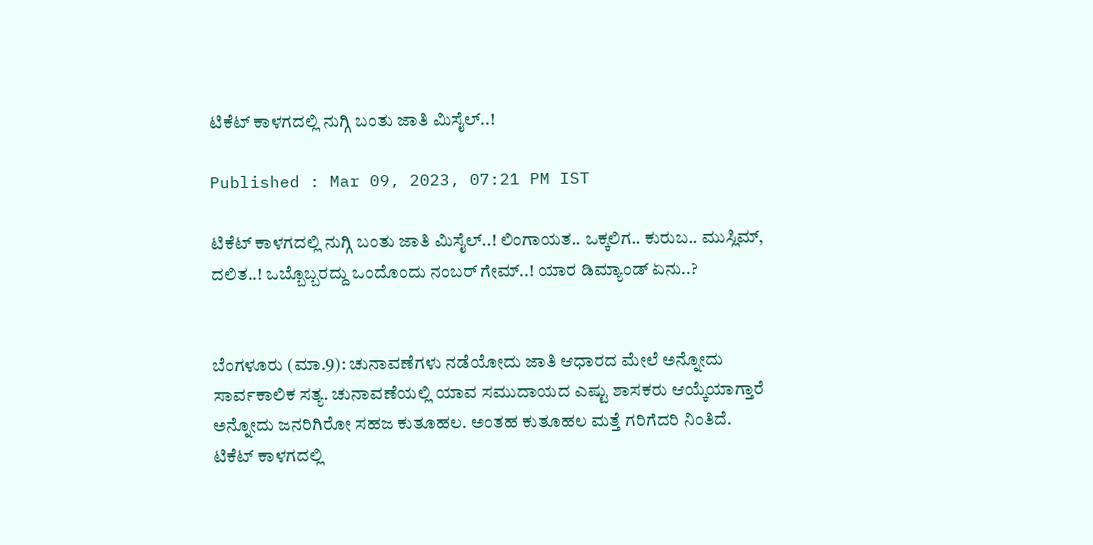ಟಿಕೆಟ್ ಕಾಳಗದಲ್ಲಿ ನುಗ್ಗಿ ಬಂತು ಜಾತಿ ಮಿಸೈಲ್..!

Published : Mar 09, 2023, 07:21 PM IST

ಟಿಕೆಟ್ ಕಾಳಗದಲ್ಲಿ ನುಗ್ಗಿ ಬಂತು ಜಾತಿ ಮಿಸೈಲ್..! ಲಿಂಗಾಯತ.. ಒಕ್ಕಲಿಗ.. ಕುರುಬ.. ಮುಸ್ಲಿಮ್, ದಲಿತ..! ಒಬ್ಬೊಬ್ಬರದ್ದು ಒಂದೊಂದು ನಂಬರ್ ಗೇಮ್..! ಯಾರ ಡಿಮ್ಯಾಂಡ್ ಏನು..?


ಬೆಂಗಳೂರು (ಮಾ.9): ಚುನಾವಣೆಗಳು ನಡೆಯೋದು ಜಾತಿ ಆಧಾರದ ಮೇಲೆ ಅನ್ನೋದು ಸಾರ್ವಕಾಲಿಕ ಸತ್ಯ. ಚುನಾವಣೆಯಲ್ಲಿ ಯಾವ ಸಮುದಾಯದ ಎಷ್ಟು ಶಾಸಕರು ಆಯ್ಕೆಯಾಗ್ತಾರೆ ಅನ್ನೋದು ಜನರಿಗಿರೋ ಸಹಜ ಕುತೂಹಲ. ಅಂತಹ ಕುತೂಹಲ ಮತ್ತೆ ಗರಿಗೆದರಿ ನಿಂತಿದೆ. ಟಿಕೆಟ್ ಕಾಳಗದಲ್ಲಿ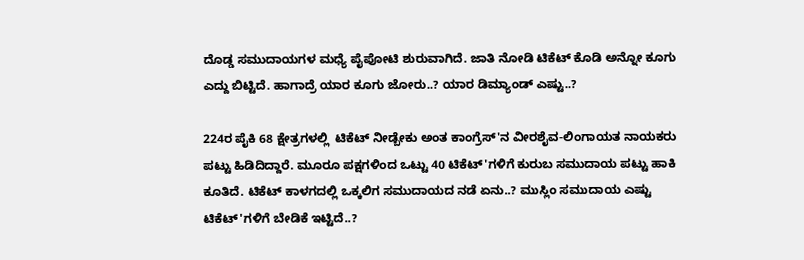ದೊಡ್ಡ ಸಮುದಾಯಗಳ ಮಧ್ಯೆ ಪೈಪೋಟಿ ಶುರುವಾಗಿದೆ. ಜಾತಿ ನೋಡಿ ಟಿಕೆಟ್ ಕೊಡಿ ಅನ್ನೋ ಕೂಗು ಎದ್ದು ಬಿಟ್ಟಿದೆ. ಹಾಗಾದ್ರೆ ಯಾರ ಕೂಗು ಜೋರು..? ಯಾರ ಡಿಮ್ಯಾಂಡ್ ಎಷ್ಟು..?

224ರ ಪೈಕಿ 68 ಕ್ಷೇತ್ರಗಳಲ್ಲಿ  ಟಿಕೆಟ್ ನೀಡ್ಬೇಕು ಅಂತ ಕಾಂಗ್ರೆಸ್'ನ ವೀರಶೈವ-ಲಿಂಗಾಯತ ನಾಯಕರು ಪಟ್ಟು ಹಿಡಿದಿದ್ದಾರೆ. ಮೂರೂ ಪಕ್ಷಗಳಿಂದ ಒಟ್ಟು 40 ಟಿಕೆಟ್'ಗಳಿಗೆ ಕುರುಬ ಸಮುದಾಯ ಪಟ್ಟು ಹಾಕಿ ಕೂತಿದೆ. ಟಿಕೆಟ್ ಕಾಳಗದಲ್ಲಿ ಒಕ್ಕಲಿಗ ಸಮುದಾಯದ ನಡೆ ಏನು..? ಮುಸ್ಲಿಂ ಸಮುದಾಯ ಎಷ್ಟು ಟಿಕೆಟ್'ಗಳಿಗೆ ಬೇಡಿಕೆ ಇಟ್ಟಿದೆ..?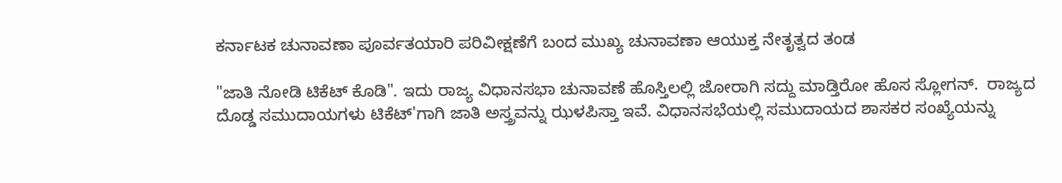ಕರ್ನಾಟಕ ಚುನಾವಣಾ ಪೂರ್ವತಯಾರಿ ಪರಿವೀಕ್ಷಣೆಗೆ ಬಂದ ಮುಖ್ಯ ಚುನಾವಣಾ ಆಯುಕ್ತ ನೇತೃತ್ವದ ತಂಡ

"ಜಾತಿ ನೋಡಿ ಟಿಕೆಟ್ ಕೊಡಿ". ಇದು ರಾಜ್ಯ ವಿಧಾನಸಭಾ ಚುನಾವಣೆ ಹೊಸ್ತಿಲಲ್ಲಿ ಜೋರಾಗಿ ಸದ್ದು ಮಾಡ್ತಿರೋ ಹೊಸ ಸ್ಲೋಗನ್.  ರಾಜ್ಯದ ದೊಡ್ಡ ಸಮುದಾಯಗಳು ಟಿಕೆಟ್'ಗಾಗಿ ಜಾತಿ ಅಸ್ತ್ರವನ್ನು ಝಳಪಿಸ್ತಾ ಇವೆ. ವಿಧಾನಸಭೆಯಲ್ಲಿ ಸಮುದಾಯದ ಶಾಸಕರ ಸಂಖ್ಯೆಯನ್ನು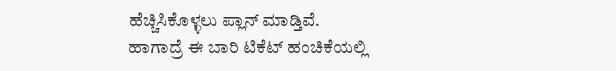ಹೆಚ್ಚಿಸಿಕೊಳ್ಳಲು ಪ್ಲಾನ್ ಮಾಡ್ತಿವೆ. ಹಾಗಾದ್ರೆ ಈ ಬಾರಿ ಟಿಕೆಟ್ ಹಂಚಿಕೆಯಲ್ಲಿ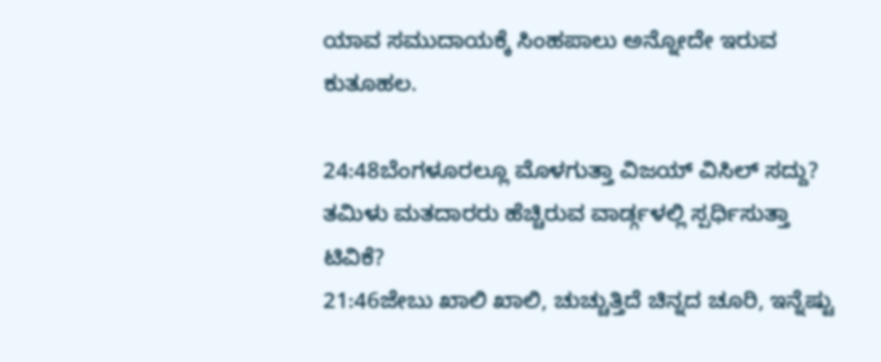ಯಾವ ಸಮುದಾಯಕ್ಕೆ ಸಿಂಹಪಾಲು ಅನ್ನೋದೇ ಇರುವ ಕುತೂಹಲ.

24:48ಬೆಂಗಳೂರಲ್ಲೂ ಮೊಳಗುತ್ತಾ ವಿಜಯ್ ವಿಸಿಲ್ ಸದ್ದು? ತಮಿಳು ಮತದಾರರು ಹೆಚ್ಚಿರುವ ವಾರ್ಡ್ಗಳಲ್ಲಿ ಸ್ಪರ್ಧಿಸುತ್ತಾ ಟಿವಿಕೆ?
21:46ಜೇಬು ಖಾಲಿ ಖಾಲಿ, ಚುಚ್ಚುತ್ತಿದೆ ಚಿನ್ನದ ಚೂರಿ, ಇನ್ನೆಷ್ಟು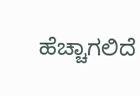ಹೆಚ್ಚಾಗಲಿದೆ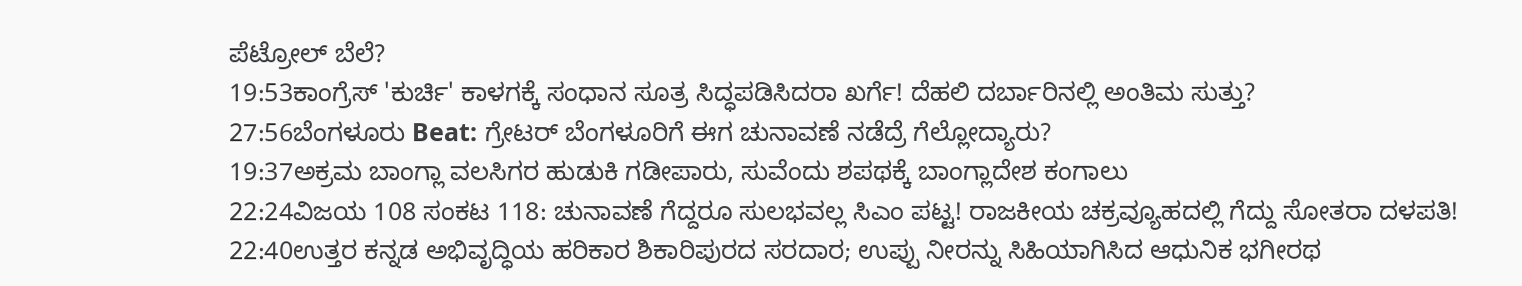ಪೆಟ್ರೋಲ್ ಬೆಲೆ?
19:53ಕಾಂಗ್ರೆಸ್ 'ಕುರ್ಚಿ' ಕಾಳಗಕ್ಕೆ ಸಂಧಾನ ಸೂತ್ರ ಸಿದ್ಧಪಡಿಸಿದರಾ ಖರ್ಗೆ! ದೆಹಲಿ ದರ್ಬಾರಿನಲ್ಲಿ ಅಂತಿಮ ಸುತ್ತು?
27:56ಬೆಂಗಳೂರು Beat: ಗ್ರೇಟರ್ ಬೆಂಗಳೂರಿಗೆ ಈಗ ಚುನಾವಣೆ ನಡೆದ್ರೆ ಗೆಲ್ಲೋದ್ಯಾರು?
19:37ಅಕ್ರಮ ಬಾಂಗ್ಲಾ ವಲಸಿಗರ ಹುಡುಕಿ ಗಡೀಪಾರು, ಸುವೆಂದು ಶಪಥಕ್ಕೆ ಬಾಂಗ್ಲಾದೇಶ ಕಂಗಾಲು
22:24ವಿಜಯ 108 ಸಂಕಟ 118: ಚುನಾವಣೆ ಗೆದ್ದರೂ ಸುಲಭವಲ್ಲ ಸಿಎಂ ಪಟ್ಟ! ರಾಜಕೀಯ ಚಕ್ರವ್ಯೂಹದಲ್ಲಿ ಗೆದ್ದು ಸೋತರಾ ದಳಪತಿ!
22:40ಉತ್ತರ ಕನ್ನಡ ಅಭಿವೃದ್ಧಿಯ ಹರಿಕಾರ ಶಿಕಾರಿಪುರದ ಸರದಾರ; ಉಪ್ಪು ನೀರನ್ನು ಸಿಹಿಯಾಗಿಸಿದ ಆಧುನಿಕ ಭಗೀರಥ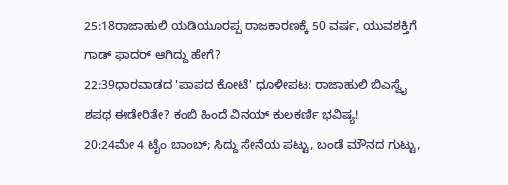25:18ರಾಜಾಹುಲಿ ಯಡಿಯೂರಪ್ಪ ರಾಜಕಾರಣಕ್ಕೆ 50 ವರ್ಷ, ಯುವಶಕ್ತಿಗೆ ಗಾಡ್ ಫಾದರ್ ಆಗಿದ್ದು ಹೇಗೆ?
22:39ಧಾರವಾಡದ 'ಪಾಪದ ಕೋಟೆ' ಧೂಳೀಪಟ: ರಾಜಾಹುಲಿ ಬಿಎಸ್ವೈ ಶಪಥ ಈಡೇರಿತೇ? ಕಂಬಿ ಹಿಂದೆ ವಿನಯ್ ಕುಲಕರ್ಣಿ ಭವಿಷ್ಯ!
20:24ಮೇ 4 ಟೈಂ ಬಾಂಬ್; ಸಿದ್ದು ಸೇನೆಯ ಪಟ್ಟು, ಬಂಡೆ ಮೌನದ ಗುಟ್ಟು,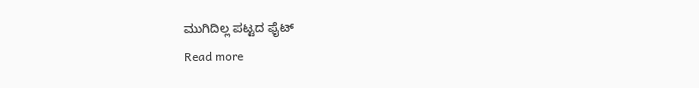ಮುಗಿದಿಲ್ಲ ಪಟ್ಟದ ಫೈಟ್
Read more